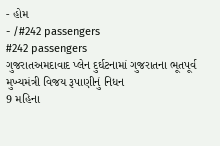- હોમ
- /#242 passengers
#242 passengers
ગુજરાતઅમદાવાદ પ્લેન દુર્ઘટનામાં ગુજરાતના ભૂતપૂર્વ મુખ્યમંત્રી વિજય રૂપાણીનું નિધન
9 મહિના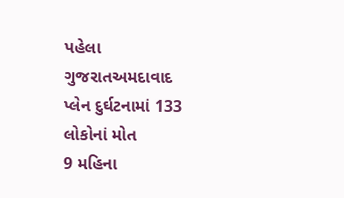પહેલા
ગુજરાતઅમદાવાદ પ્લેન દુર્ઘટનામાં 133 લોકોનાં મોત
9 મહિના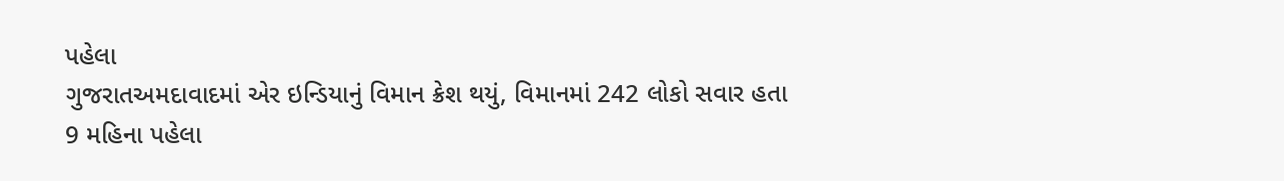પહેલા
ગુજરાતઅમદાવાદમાં એર ઇન્ડિયાનું વિમાન ક્રેશ થયું, વિમાનમાં 242 લોકો સવાર હતા
9 મહિના પહેલા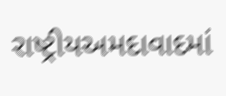રાષ્ટ્રીયઅમદાવાદમાં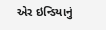એર ઇન્ડિયાનું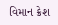વિમાન ક્રેશ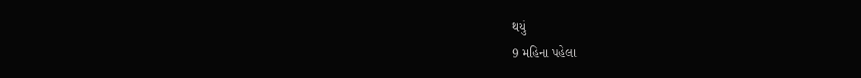થયું
9 મહિના પહેલા